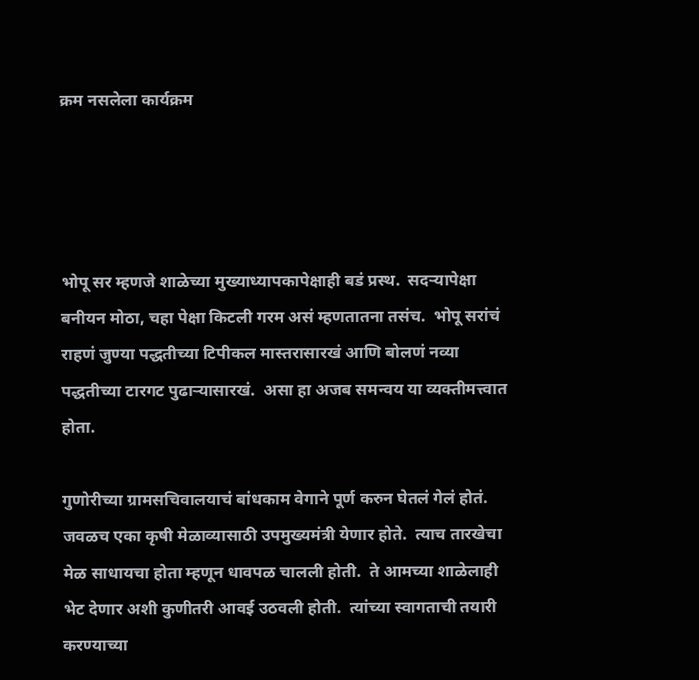क्रम नसलेला कार्यक्रम




भोपू सर म्हणजे शाळेच्या मुख्याध्यापकापेक्षाही बडं प्रस्थ.  सदऱ्यापेक्षा बनीयन मोठा, चहा पेक्षा किटली गरम असं म्हणतातना तसंच.  भोपू सरांचं राहणं जुण्या पद्धतीच्या टिपीकल मास्तरासारखं आणि बोलणं नव्या पद्धतीच्या टारगट पुढाऱ्यासारखं.  असा हा अजब समन्वय या व्यक्तीमत्त्वात होता.

गुणोरीच्या ग्रामसचिवालयाचं बांधकाम वेगाने पूर्ण करुन घेतलं गेलं होतं.  जवळच एका कृषी मेळाव्यासाठी उपमुख्यमंत्री येणार होते.  त्याच तारखेचा मेळ साधायचा होता म्हणून धावपळ चालली होती.  ते आमच्या शाळेलाही भेट देणार अशी कुणीतरी आवई उठवली होती.  त्यांच्या स्वागताची तयारी करण्याच्या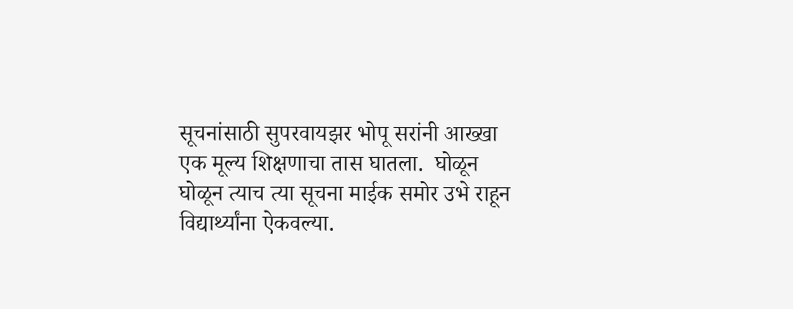सूचनांसाठी सुपरवायझर भोपू सरांनी आख्खा एक मूल्य शिक्षणाचा तास घातला.  घोळून घोळून त्याच त्या सूचना माईक समोर उभे राहून विद्यार्थ्यांना ऐकवल्या.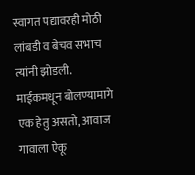स्वागत पद्यावरही मोठी लांबडी व बेचव सभाच त्यांनी झोडली.  माईकमधून बोलण्यामागे एक हेतु असतो, आवाज गावाला ऐकू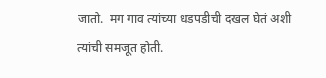जातो.  मग गाव त्यांच्या धडपडीची दखल घेतं अशी त्यांची समजूत होती.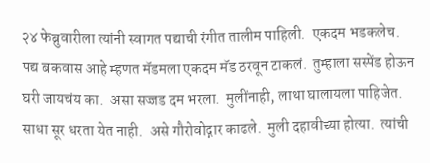२४ फेब्रुवारीला त्यांनी स्वागत पद्याची रंगीत तालीम पाहिली.  एकदम भडकलेच.  पद्य बकवास आहे म्हणत मॅडमला एकदम मॅड ठरवून टाकलं.  तुम्हाला सस्पेंड होऊन घरी जायचंय का.  असा सज्जड दम भरला.  मुलींनाही, लाथा घालायला पाहिजेत.  साधा सूर धरता येत नाही.  असे गौरोवोद्गार काढले.  मुली दहावीच्या होत्या.  त्यांची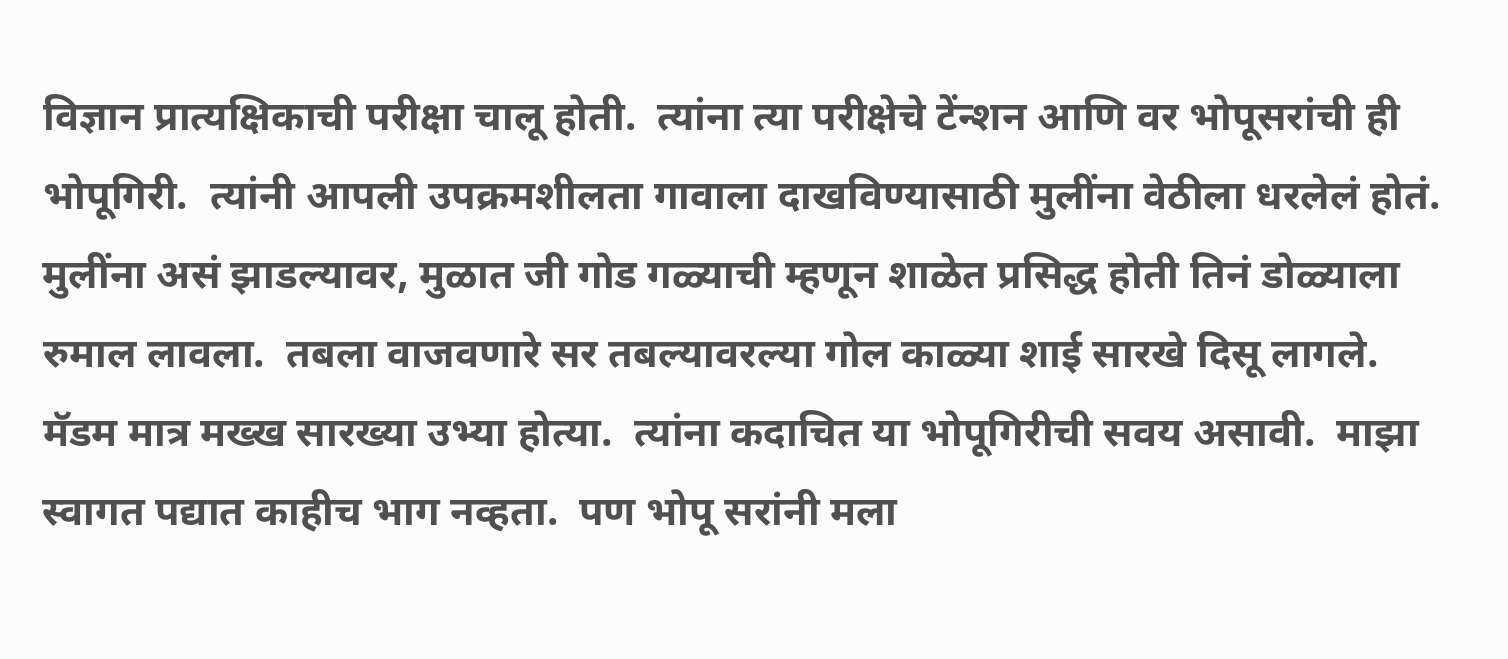विज्ञान प्रात्यक्षिकाची परीक्षा चालू होती.  त्यांना त्या परीक्षेचे टेंन्शन आणि वर भोपूसरांची ही भोपूगिरी.  त्यांनी आपली उपक्रमशीलता गावाला दाखविण्यासाठी मुलींना वेठीला धरलेलं होतं.  मुलींना असं झाडल्यावर, मुळात जी गोड गळ्याची म्हणून शाळेत प्रसिद्ध होती तिनं डोळ्याला रुमाल लावला.  तबला वाजवणारे सर तबल्यावरल्या गोल काळ्या शाई सारखे दिसू लागले.  मॅडम मात्र मख्ख सारख्या उभ्या होत्या.  त्यांना कदाचित या भोपूगिरीची सवय असावी.  माझा स्वागत पद्यात काहीच भाग नव्हता.  पण भोपू सरांनी मला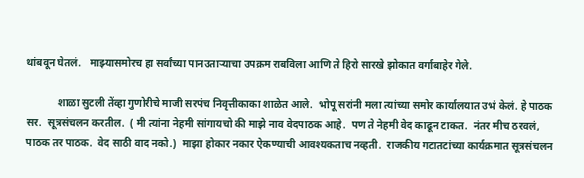थांबवून घेतलं.   माझ्यासमोरच हा सर्वांच्या पानउताऱ्याचा उपक्रम राबविला आणि ते हिरो सारखे झोकात वर्गाबाहेर गेले.

            शाळा सुटली तेंव्हा गुणोरीचे माजी सरपंच निवृत्तीकाका शाळेत आले.  भोपू सरांनी मला त्यांच्या समोर कार्यालयात उभं केलं. हे पाठक सर.  सूत्रसंचलन करतील.  ( मी त्यांना नेहमी सांगायचो की माझे नाव वेदपाठक आहे.  पण ते नेहमी वेद काढून टाकत.  नंतर मीच ठरवलं, पाठक तर पाठक.  वेद साठी वाद नको.)  माझा होकार नकार ऐकण्याची आवश्यकताच नव्हती.  राजकीय गटातटांच्या कार्यक्रमात सूत्रसंचलन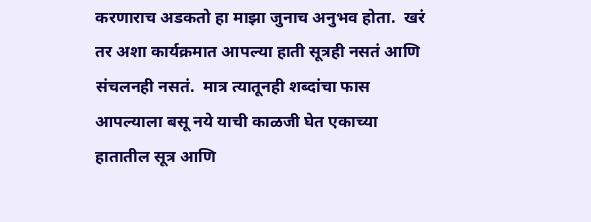करणाराच अडकतो हा माझा जुनाच अनुभव होता.  खरं तर अशा कार्यक्रमात आपल्या हाती सूत्रही नसतं आणि संचलनही नसतं.  मात्र त्यातूनही शब्दांचा फास आपल्याला बसू नये याची काळजी घेत एकाच्या हातातील सूत्र आणि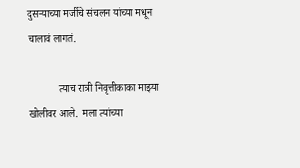दुसऱ्याच्या मर्जीचे संचलन यांच्या मधून चालावं लागतं.

            त्याच रात्री निवृत्तीकाका माझ्या खोलीवर आले.  मला त्यांच्या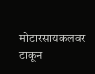मोटारसायकलवर टाकून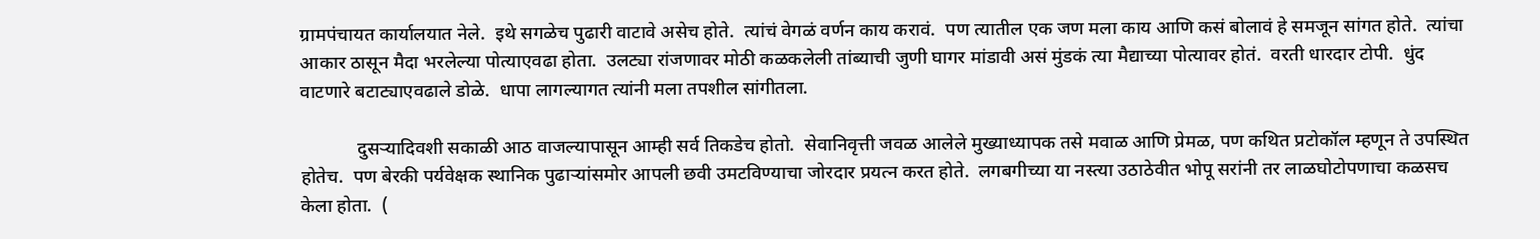ग्रामपंचायत कार्यालयात नेले.  इथे सगळेच पुढारी वाटावे असेच होते.  त्यांचं वेगळं वर्णन काय करावं.  पण त्यातील एक जण मला काय आणि कसं बोलावं हे समजून सांगत होते.  त्यांचा आकार ठासून मैदा भरलेल्या पोत्याएवढा होता.  उलट्या रांजणावर मोठी कळकलेली तांब्याची जुणी घागर मांडावी असं मुंडकं त्या मैद्याच्या पोत्यावर होतं.  वरती धारदार टोपी.  धुंद वाटणारे बटाट्याएवढाले डोळे.  धापा लागल्यागत त्यांनी मला तपशील सांगीतला.

            दुसऱ्यादिवशी सकाळी आठ वाजल्यापासून आम्ही सर्व तिकडेच होतो.  सेवानिवृत्ती जवळ आलेले मुख्याध्यापक तसे मवाळ आणि प्रेमळ, पण कथित प्रटोकॉल म्हणून ते उपस्थित होतेच.  पण बेरकी पर्यवेक्षक स्थानिक पुढाऱ्यांसमोर आपली छवी उमटविण्याचा जोरदार प्रयत्न करत होते.  लगबगीच्या या नस्त्या उठाठेवीत भोपू सरांनी तर लाळघोटोपणाचा कळसच केला होता.  (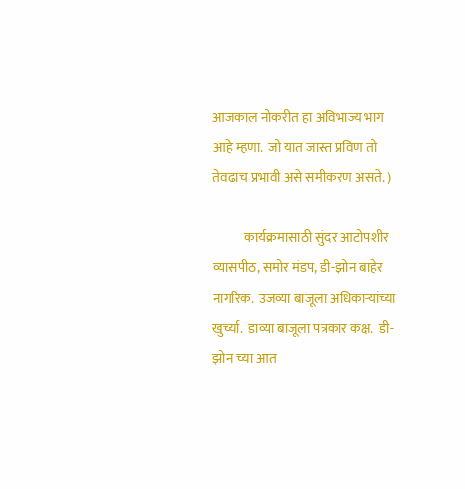आजकाल नोकरीत हा अविभाज्य भाग आहे म्हणा.  जो यात जास्त प्रविण तो तेवढाच प्रभावी असे समीकरण असते. )

            कार्यक्रमासाठी सुंदर आटोपशीर व्यासपीठ, समोर मंडप, डी-झोन बाहेर नागरिक.  उजव्या बाजूला अधिकाऱ्यांच्या खुर्च्या.  डाव्या बाजूला पत्रकार कक्ष.  डी-झोन च्या आत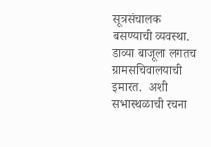सूत्रसंचालक बसण्याची व्यवस्था.  डाव्या बाजूला लगतच ग्रामसचिवालयाची इमारत.  अशी सभास्थळाची रचना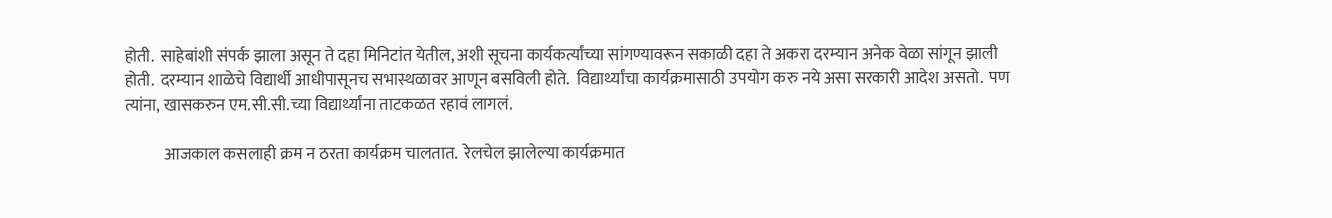होती.  साहेबांशी संपर्क झाला असून ते दहा मिनिटांत येतील, अशी सूचना कार्यकर्त्यांच्या सांगण्यावरून सकाळी दहा ते अकरा दरम्यान अनेक वेळा सांगून झाली होती.  दरम्यान शाळेचे विद्यार्थी आधीपासूनच सभास्थळावर आणून बसविली होते.  विद्यार्थ्यांचा कार्यक्रमासाठी उपयोग करु नये असा सरकारी आदेश असतो.  पण त्यांना, खासकरुन एम.सी.सी.च्या विद्यार्थ्यांना ताटकळत रहावं लागलं.

            आजकाल कसलाही क्रम न ठरता कार्यक्रम चालतात.  रेलचेल झालेल्या कार्यक्रमात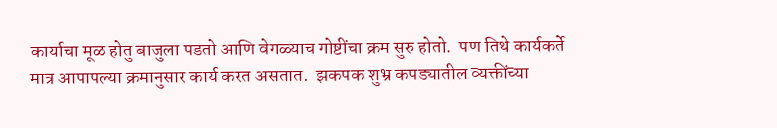कार्याचा मूळ होतु बाजुला पडतो आणि वेगळ्याच गोष्टींचा क्रम सुरु होतो.  पण तिथे कार्यकर्ते मात्र आपापल्या क्रमानुसार कार्य करत असतात.  झकपक शुभ्र कपड्यातील व्यक्तींच्या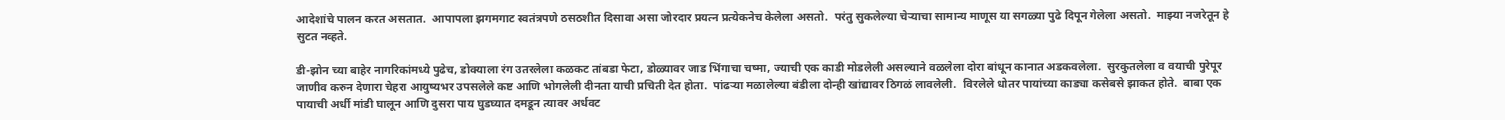आदेशांचे पालन करत असतात.  आपापला झगमगाट स्वतंत्रपणे ठसठशीत दिसावा असा जोरदार प्रयत्न प्रत्येकनेच केलेला असतो.  परंतु सुकलेल्या चेऱ्याचा सामान्य माणूस या सगळ्या पुढे दिपून गेलेला असतो.  माझ्या नजरेतून हे सुटत नव्हते.

डी-झोन च्या बाहेर नागरिकांमध्ये पुढेच, डोक्याला रंग उतरलेला कळकट तांबडा फेटा, डोळ्यावर जाड भिंगाचा चष्मा, ज्याची एक काडी मोडलेली असल्याने वळलेला दोरा बांधून कानात अडकवलेला.  सुरकुतलेला व वयाची पुरेपूर जाणीव करुन देणारा चेहरा आयुष्यभर उपसलेले कष्ट आणि भोगलेली दीनता याची प्रचिती देत होता.  पांढऱ्या मळालेल्या बंडीला दोन्ही खांद्यावर ठिगळं लावलेली.  विरलेले धोतर पायांच्या काड्या कसेबसे झाकत होते.  बाबा एक पायाची अर्धी मांडी घालून आणि दुसरा पाय घुडघ्यात दमडून त्यावर अर्धवट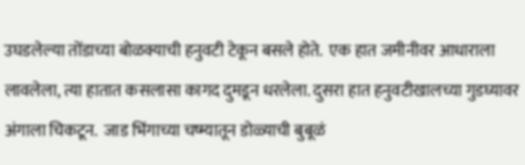उघडलेल्या तोंडाच्या बोळक्याची हनुवटी टेकून बसले होते.  एक हात जमीनीवर आधाराला लावलेला, त्या हातात कसलासा कागद दुमडून धरलेला. दुसरा हात हनुवटीखालच्या गुडघ्यावर अंगाला चिकटून.  जाड भिंगाच्या चष्म्यातून डोळ्याची बुबूळं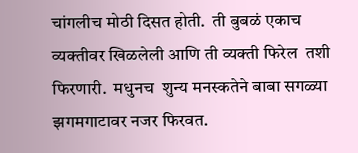चांगलीच मोठी दिसत होती.  ती बुबळं एकाच व्यक्तीवर खिळलेली आणि ती व्यक्ती फिरेल  तशी फिरणारी.  मधुनच  शुन्य मनस्कतेने बाबा सगळ्या झगमगाटावर नजर फिरवत.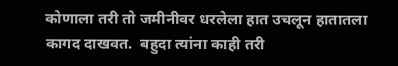कोणाला तरी तो जमीनीवर धरलेला हात उचलून हातातला कागद दाखवत.  बहुदा त्यांना काही तरी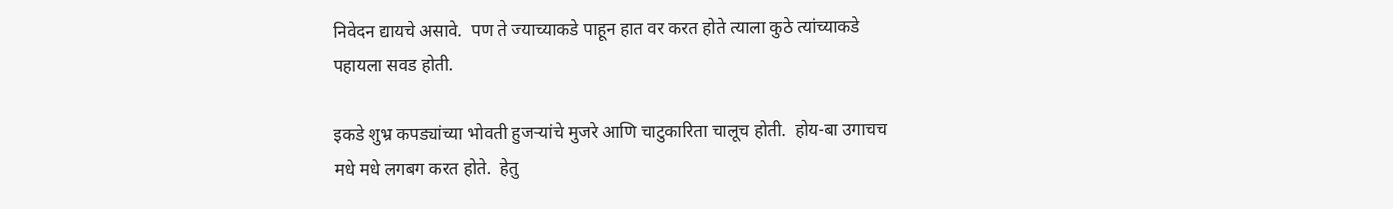निवेदन द्यायचे असावे.  पण ते ज्याच्याकडे पाहून हात वर करत होते त्याला कुठे त्यांच्याकडे पहायला सवड होती.

इकडे शुभ्र कपड्यांच्या भोवती हुजऱ्यांचे मुजरे आणि चाटुकारिता चालूच होती.  होय-बा उगाचच मधे मधे लगबग करत होते.  हेतु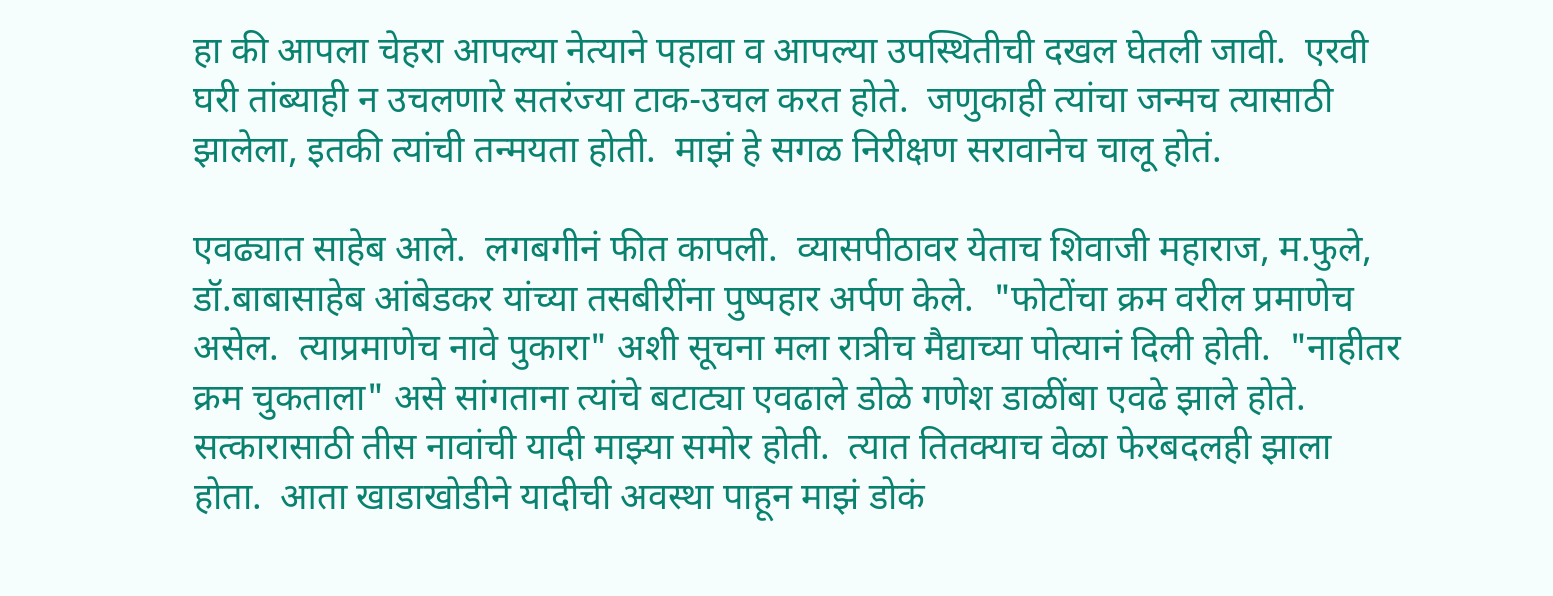हा की आपला चेहरा आपल्या नेत्याने पहावा व आपल्या उपस्थितीची दखल घेतली जावी.  एरवी घरी तांब्याही न उचलणारे सतरंज्या टाक-उचल करत होते.  जणुकाही त्यांचा जन्मच त्यासाठी झालेला, इतकी त्यांची तन्मयता होती.  माझं हे सगळ निरीक्षण सरावानेच चालू होतं.

एवढ्यात साहेब आले.  लगबगीनं फीत कापली.  व्यासपीठावर येताच शिवाजी महाराज, म.फुले, डॉ.बाबासाहेब आंबेडकर यांच्या तसबीरींना पुष्पहार अर्पण केले.  "फोटोंचा क्रम वरील प्रमाणेच असेल.  त्याप्रमाणेच नावे पुकारा" अशी सूचना मला रात्रीच मैद्याच्या पोत्यानं दिली होती.  "नाहीतर क्रम चुकताला" असे सांगताना त्यांचे बटाट्या एवढाले डोळे गणेश डाळींबा एवढे झाले होते.  सत्कारासाठी तीस नावांची यादी माझ्या समोर होती.  त्यात तितक्याच वेळा फेरबदलही झाला होता.  आता खाडाखोडीने यादीची अवस्था पाहून माझं डोकं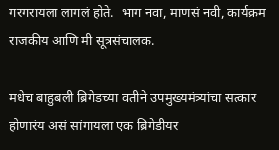गरगरायला लागलं होते.  भाग नवा, माणसं नवी, कार्यक्रम राजकीय आणि मी सूत्रसंचालक.

मधेच बाहुबली ब्रिगेडच्या वतीने उपमुख्यमंत्र्यांचा सत्कार होणारंय असं सांगायला एक ब्रिगेडीयर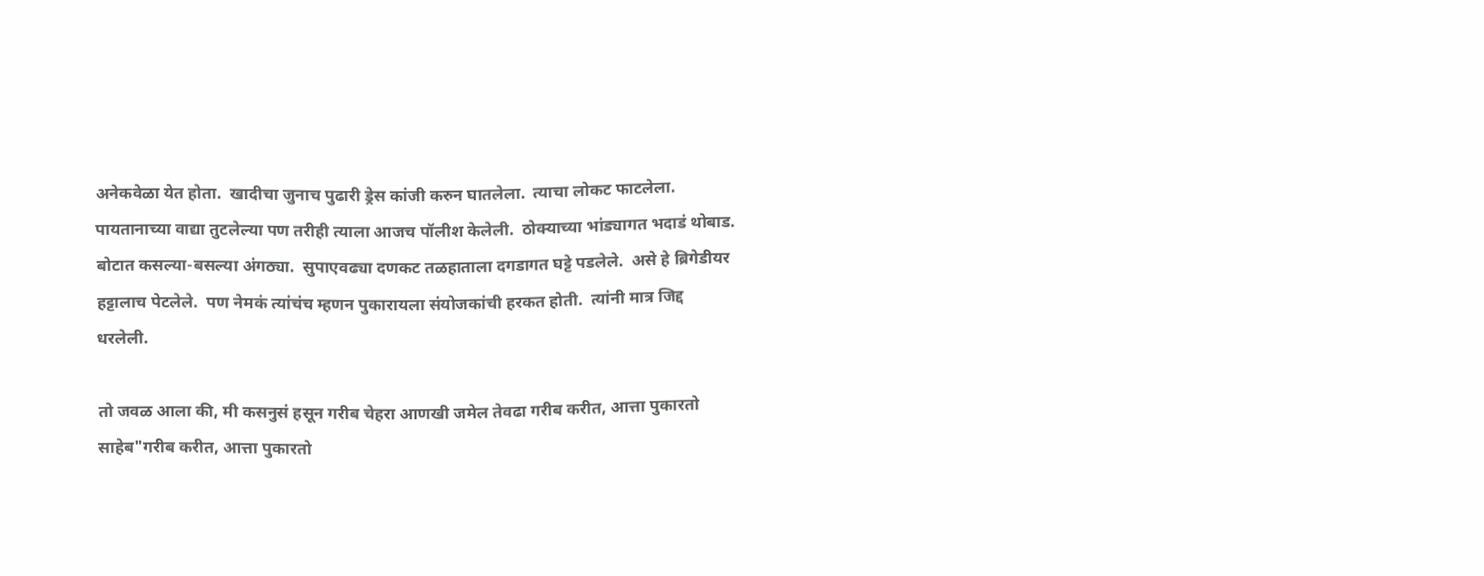अनेकवेळा येत होता.  खादीचा जुनाच पुढारी ड्रेस कांजी करुन घातलेला.  त्याचा लोकट फाटलेला.  पायतानाच्या वाद्या तुटलेल्या पण तरीही त्याला आजच पॉलीश केलेली.  ठोक्याच्या भांड्यागत भदाडं थोबाड.  बोटात कसल्या-बसल्या अंगठ्या.  सुपाएवढ्या दणकट तळहाताला दगडागत घट्टे पडलेले.  असे हे ब्रिगेडीयर हट्टालाच पेटलेले.  पण नेमकं त्यांचंच म्हणन पुकारायला संयोजकांची हरकत होती.  त्यांनी मात्र जिद्द धरलेली.

तो जवळ आला की, मी कसनुसं हसून गरीब चेहरा आणखी जमेल तेवढा गरीब करीत, आत्ता पुकारतो साहेब"गरीब करीत, आत्ता पुकारतो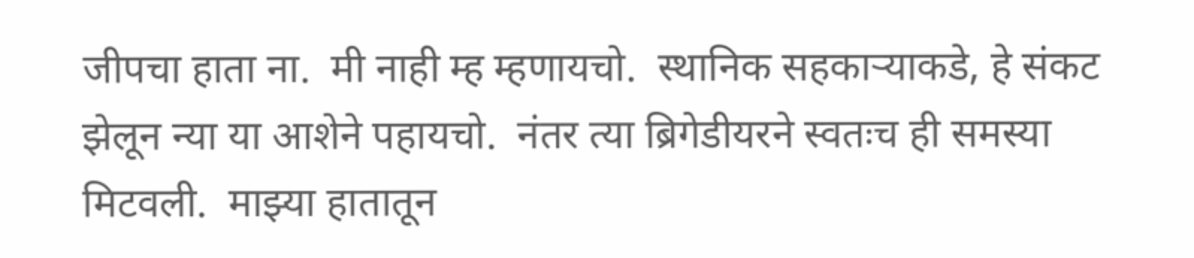जीपचा हाता ना.  मी नाही म्ह म्हणायचो.  स्थानिक सहकाऱ्याकडे, हे संकट झेलून न्या या आशेने पहायचो.  नंतर त्या ब्रिगेडीयरने स्वतःच ही समस्या मिटवली.  माझ्या हातातून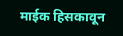माईक हिसकावून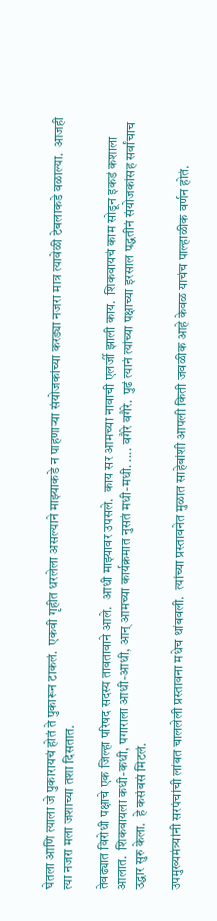घेतला आणि त्याला जे पुकारायचं होतं ते पुकारून टाकलं.  एकवी गृहीत धरलेला असल्याने माझ्याकडे न पाहणाऱ्या संयोजकांच्या करड्या नजरा मात्र त्यावेळी टेबलाकडे वळाल्या.  आजही त्या नजरा मला जशाच्या तशा दिसतात.

तेवढ्यात विरोधी पक्षाचे एक जिल्हा परिषद सदस्य तावतावाने आले.  आधी माझ्यावर उपसले.  काय सर आमच्या नावाची एलर्जी झाली काय.  शिकवायचं काम सोडून इकडं कशाला आलात.  शिकवायला कधी-कधी, पगाराला आधी-आधी, आन् आमच्या कार्यक्रमात नुसतं मधी-मधी. .... वगैरे वगैरे.  पुढं त्यानं त्यांच्या पक्षाच्या इरसाल पद्धतीनं संयोजकांसह सर्वांचाच उद्धार सुरु केला.  हे कसंबसं मिटलं.

उपमुख्यमंत्र्यांनी सरपंचांची लांबत चाललेली प्रस्तावना मधेच थांबवली.  त्यांच्या प्रस्तावनेत मुळात साहेबांशी आपली किती जवळीक आहे केवळ याचंच पाल्हाळीक वर्णन होतं.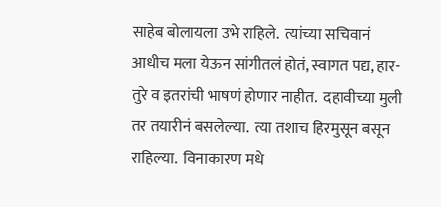साहेब बोलायला उभे राहिले.  त्यांच्या सचिवानं आधीच मला येऊन सांगीतलं होतं, स्वागत पद्य, हार-तुरे व इतरांची भाषणं होणार नाहीत.  दहावीच्या मुली तर तयारीनं बसलेल्या.  त्या तशाच हिरमुसून बसून राहिल्या.  विनाकारण मधे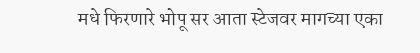मधे फिरणारे भोपू सर आता स्टेजवर मागच्या एका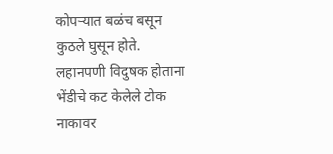कोपऱ्यात बळंच बसून कुठले घुसून होते. लहानपणी विदुषक होताना भेंडीचे कट केलेले टोक नाकावर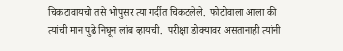चिकटावायचो तसे भोपुसर त्या गर्दीत चिकटलेले.  फोटोवाला आला की त्यांची मान पुढे निघून लांब व्हायची.  परीक्षा डोक्यावर असतानाही त्यांनी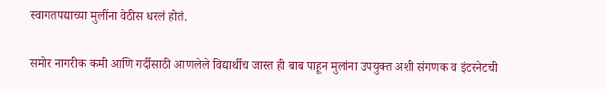स्वागतपद्याच्या मुलींना वेठीस धरलं होतं.

समोर नागरीक कमी आणि गर्दीसाठी आणलेले विद्यार्थीच जास्त ही बाब पाहून मुलांना उपयुक्त अशी संगणक व इंटरनेटची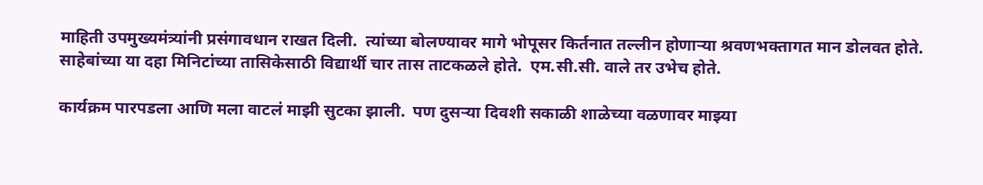माहिती उपमुख्यमंत्र्यांनी प्रसंगावधान राखत दिली.  त्यांच्या बोलण्यावर मागे भोपूसर किर्तनात तल्लीन होणाऱ्या श्रवणभक्तागत मान डोलवत होते.  साहेबांच्या या दहा मिनिटांच्या तासिकेसाठी विद्यार्थी चार तास ताटकळले होते.  एम.सी.सी. वाले तर उभेच होते.

कार्यक्रम पारपडला आणि मला वाटलं माझी सुटका झाली.  पण दुसऱ्या दिवशी सकाळी शाळेच्या वळणावर माझ्या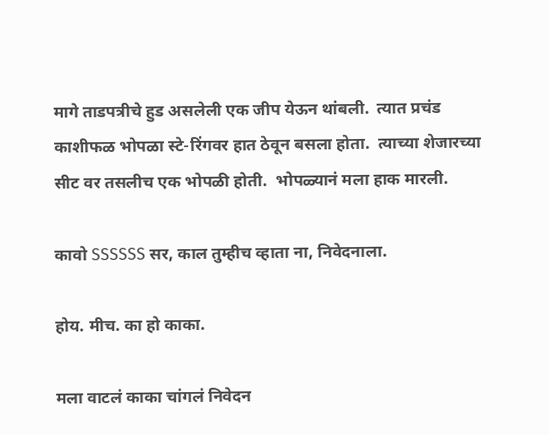मागे ताडपत्रीचे हुड असलेली एक जीप येऊन थांबली.  त्यात प्रचंड काशीफळ भोपळा स्टे-रिंगवर हात ठेवून बसला होता.  त्याच्या शेजारच्या सीट वर तसलीच एक भोपळी होती.  भोपळ्यानं मला हाक मारली.

कावो SSSSSS सर, काल तुम्हीच व्हाता ना, निवेदनाला.

होय. मीच. का हो काका.

मला वाटलं काका चांगलं निवेदन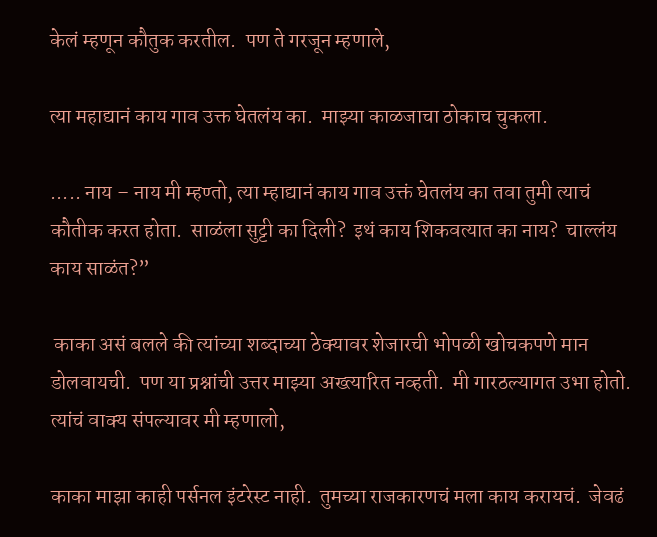केलं म्हणून कौतुक करतील.  पण ते गरजून म्हणाले,

त्या महाद्यानं काय गाव उक्त घेतलंय का.  माझ्या काळजाचा ठोकाच चुकला.

..... नाय – नाय मी म्हण्तो, त्या म्हाद्यानं काय गाव उक्तं घेतलंय का तवा तुमी त्याचं कौतीक करत होता.  साळंला सुट्टी का दिली?  इथं काय शिकवत्यात का नाय?  चाल्लंय काय साळंत?”

 काका असं बलले की त्यांच्या शब्दाच्या ठेक्यावर शेजारची भोपळी खोचकपणे मान डोलवायची.  पण या प्रश्नांची उत्तर माझ्या अख्त्यारित नव्हती.  मी गारठल्यागत उभा होतो.  त्यांचं वाक्य संपल्यावर मी म्हणालो,

काका माझा काही पर्सनल इंटरेस्ट नाही.  तुमच्या राजकारणचं मला काय करायचं.  जेवढं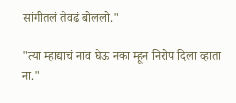सांगीतलं तेवढं बोललो."

"त्या म्हाद्याचं नाव घेऊ नका म्हून निरोप दिला व्हाता ना."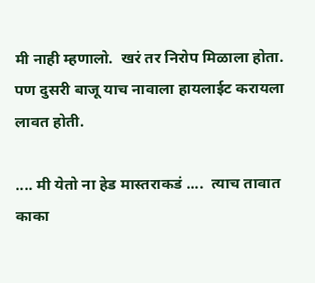मी नाही म्हणालो.  खरं तर निरोप मिळाला होता.  पण दुसरी बाजू याच नावाला हायलाईट करायला लावत होती.

.... मी येतो ना हेड मास्तराकडं ....  त्याच तावात काका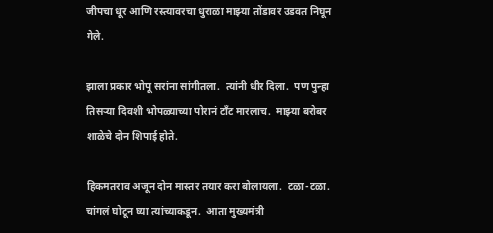जीपचा धूर आणि रस्त्यावरचा धुराळा माझ्या तोंडावर उडवत निघून गेले.

झाला प्रकार भोपू सरांना सांगीतला.  त्यांनी धीर दिला.  पण पुन्हा तिसऱ्या दिवशी भोपळ्याच्या पोरानं टाँट मारलाच.  माझ्या बरोबर शाळेचे दोन शिपाई होते.

हिकमतराव अजून दोन मास्तर तयार करा बोलायला.  टळा-टळा.  चांगलं घोटून घ्या त्यांच्याकडून.  आता मुख्यमंत्री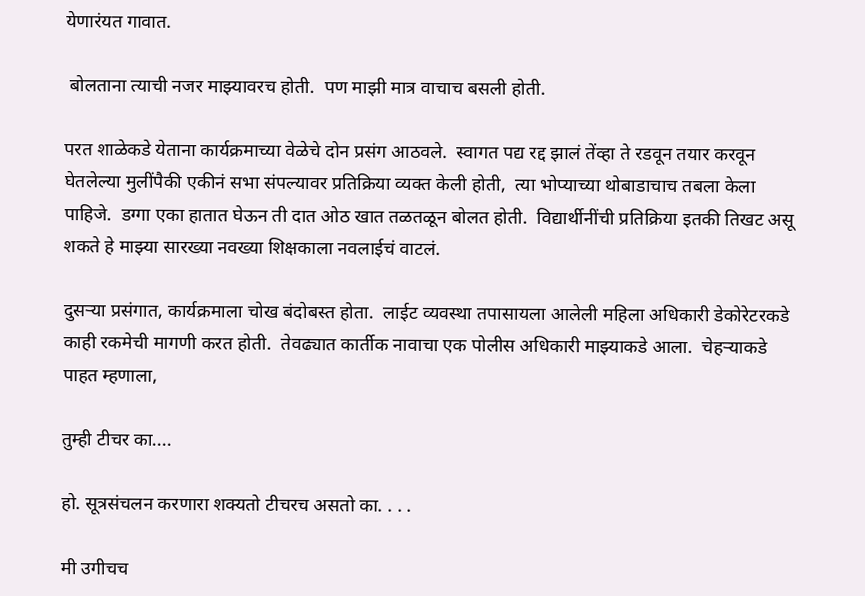येणारंयत गावात.

 बोलताना त्याची नजर माझ्यावरच होती.  पण माझी मात्र वाचाच बसली होती.

परत शाळेकडे येताना कार्यक्रमाच्या वेळेचे दोन प्रसंग आठवले.  स्वागत पद्य रद्द झालं तेंव्हा ते रडवून तयार करवून घेतलेल्या मुलींपैकी एकीनं सभा संपल्यावर प्रतिक्रिया व्यक्त केली होती,  त्या भोप्याच्या थोबाडाचाच तबला केला पाहिजे.  डग्गा एका हातात घेऊन ती दात ओठ खात तळतळून बोलत होती.  विद्यार्थीनींची प्रतिक्रिया इतकी तिखट असू शकते हे माझ्या सारख्या नवख्या शिक्षकाला नवलाईचं वाटलं.

दुसऱ्या प्रसंगात, कार्यक्रमाला चोख बंदोबस्त होता.  लाईट व्यवस्था तपासायला आलेली महिला अधिकारी डेकोरेटरकडे काही रकमेची मागणी करत होती.  तेवढ्यात कार्तीक नावाचा एक पोलीस अधिकारी माझ्याकडे आला.  चेहऱ्याकडे पाहत म्हणाला,

तुम्ही टीचर का....

हो. सूत्रसंचलन करणारा शक्यतो टीचरच असतो का. . . .

मी उगीचच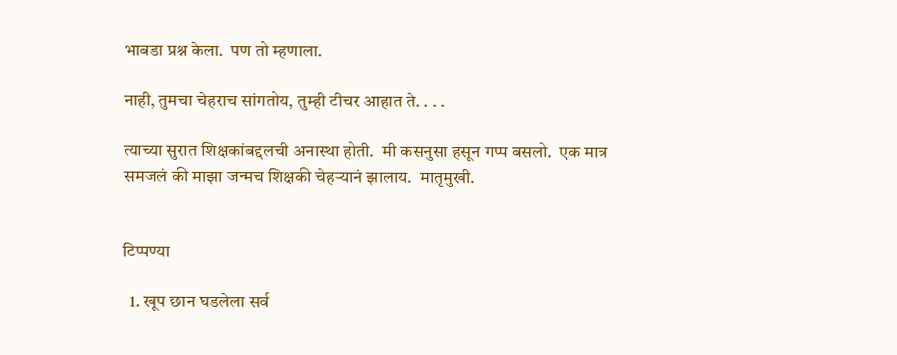भाबडा प्रश्न केला.  पण तो म्हणाला.

नाही, तुमचा चेहराच सांगतोय, तुम्ही टीचर आहात ते. . . .

त्याच्या सुरात शिक्षकांबद्दलची अनास्था होती.  मी कसनुसा हसून गप्प बसलो.  एक मात्र समजलं की माझा जन्मच शिक्षकी चेहऱ्यानं झालाय.  मातृमुखी.


टिप्पण्या

  1. खूप छान घडलेला सर्व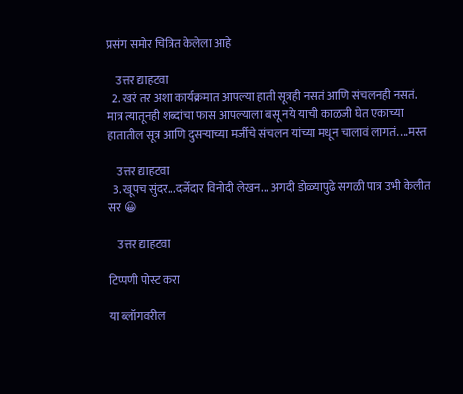प्रसंग समोर चित्रित केलेला आहे

    उत्तर द्याहटवा
  2. खरं तर अशा कार्यक्रमात आपल्या हाती सूत्रही नसतं आणि संचलनही नसतं. मात्र त्यातूनही शब्दांचा फास आपल्याला बसू नये याची काळजी घेत एकाच्या हातातील सूत्र आणि दुसऱ्याच्या मर्जीचे संचलन यांच्या मधून चालावं लागतं. ...मस्त

    उत्तर द्याहटवा
  3. खूपच सुंदर...दर्जेदार विनोदी लेखन... अगदी डोळ्यापुढे सगळी पात्र उभी केलीत सर 😀

    उत्तर द्याहटवा

टिप्पणी पोस्ट करा

या ब्लॉगवरील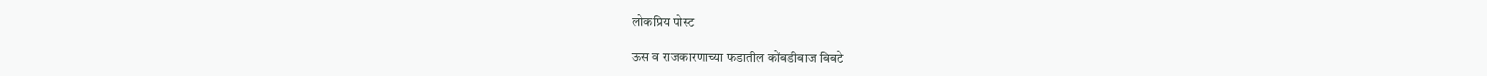लोकप्रिय पोस्ट

ऊस व राजकारणाच्या फडातील कोंबडीबाज बिबटे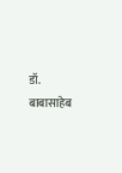डॉ. बाबासाहेब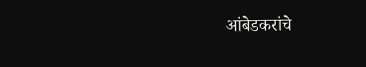आंबेडकरांचे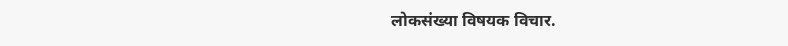लोकसंख्या विषयक विचार.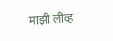माझी लीव्ह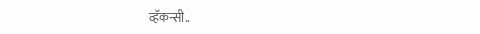व्हॅकन्सी..